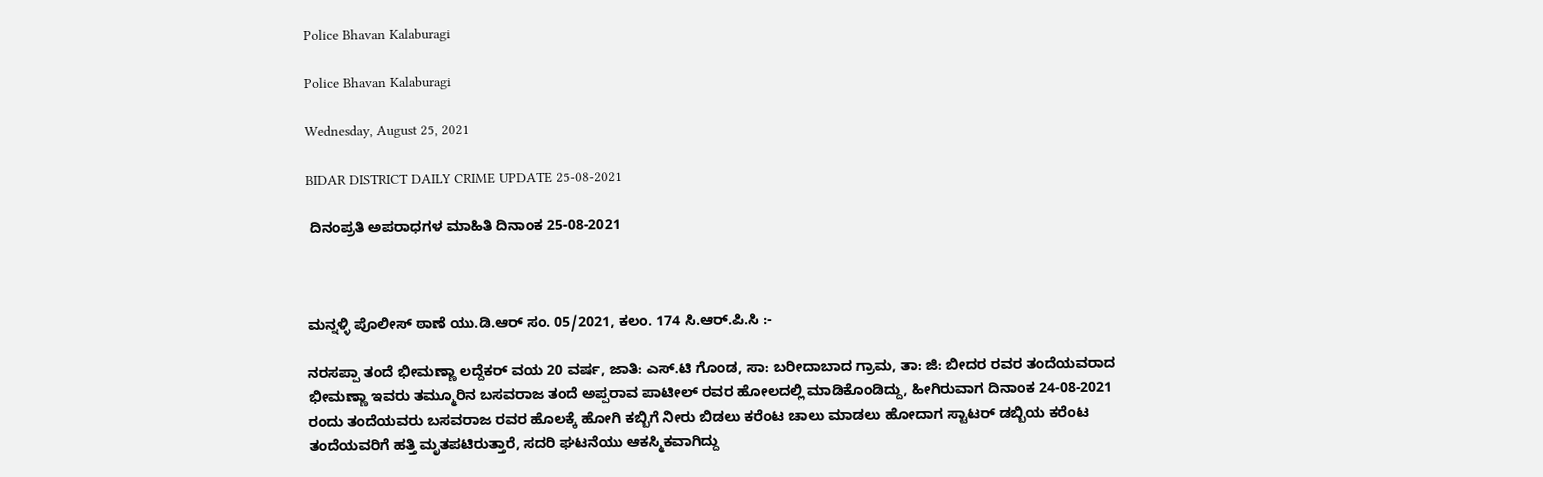Police Bhavan Kalaburagi

Police Bhavan Kalaburagi

Wednesday, August 25, 2021

BIDAR DISTRICT DAILY CRIME UPDATE 25-08-2021

 ದಿನಂಪ್ರತಿ ಅಪರಾಧಗಳ ಮಾಹಿತಿ ದಿನಾಂಕ 25-08-2021



ಮನ್ನಳ್ಳಿ ಪೊಲೀಸ್ ಠಾಣೆ ಯು.ಡಿ.ಆರ್ ಸಂ. 05/2021, ಕಲಂ. 174 ಸಿ.ಆರ್.ಪಿ.ಸಿ :-

ನರಸಪ್ಪಾ ತಂದೆ ಭೀಮಣ್ಣಾ ಲದ್ದೆಕರ್ ವಯ 20 ವರ್ಷ, ಜಾತಿ: ಎಸ್.ಟಿ ಗೊಂಡ, ಸಾ: ಬರೀದಾಬಾದ ಗ್ರಾಮ, ತಾ: ಜಿ: ಬೀದರ ರವರ ತಂದೆಯವರಾದ ಭೀಮಣ್ಣಾ ಇವರು ತಮ್ಮೂರಿನ ಬಸವರಾಜ ತಂದೆ ಅಪ್ಪರಾವ ಪಾಟೀಲ್ ರವರ ಹೋಲದಲ್ಲಿ ಮಾಡಿಕೊಂಡಿದ್ದು, ಹೀಗಿರುವಾಗ ದಿನಾಂಕ 24-08-2021 ರಂದು ತಂದೆಯವರು ಬಸವರಾಜ ರವರ ಹೊಲಕ್ಕೆ ಹೋಗಿ ಕಬ್ಬಿಗೆ ನೀರು ಬಿಡಲು ಕರೆಂಟ ಚಾಲು ಮಾಡಲು ಹೋದಾಗ ಸ್ಟಾಟರ್ ಡಬ್ಬಿಯ ಕರೆಂಟ ತಂದೆಯವರಿಗೆ ಹತ್ತಿ ಮೃತಪಟಿರುತ್ತಾರೆ, ಸದರಿ ಘಟನೆಯು ಆಕಸ್ಮಿಕವಾಗಿದ್ದು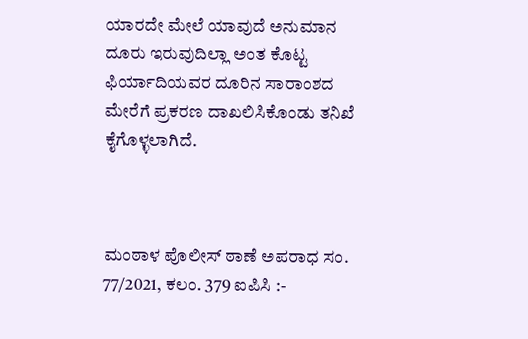ಯಾರದೇ ಮೇಲೆ ಯಾವುದೆ ಅನುಮಾನ ದೂರು ಇರುವುದಿಲ್ಲಾ ಅಂತ ಕೊಟ್ಟ ಫಿರ್ಯಾದಿಯವರ ದೂರಿನ ಸಾರಾಂಶದ ಮೇರೆಗೆ ಪ್ರಕರಣ ದಾಖಲಿಸಿಕೊಂಡು ತನಿಖೆ ಕೈಗೊಳ್ಳಲಾಗಿದೆ.



ಮಂಠಾಳ ಪೊಲೀಸ್ ಠಾಣೆ ಅಪರಾಧ ಸಂ. 77/2021, ಕಲಂ. 379 ಐಪಿಸಿ :-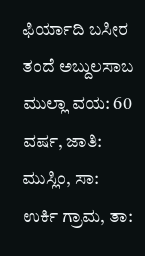ಫಿರ್ಯಾದಿ ಬಸೀರ ತಂದೆ ಅಬ್ದುಲಸಾಬ ಮುಲ್ಲಾ ವಯ: 60 ವರ್ಷ, ಜಾತಿ: ಮುಸ್ಲಿಂ, ಸಾ: ಉರ್ಕಿ ಗ್ರಾಮ, ತಾ: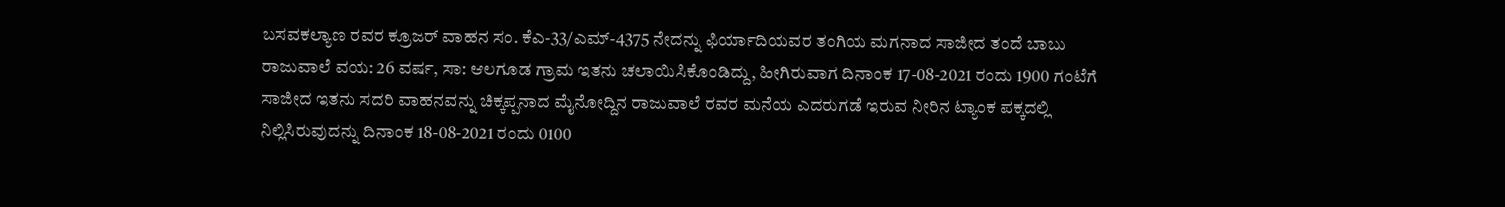ಬಸವಕಲ್ಯಾಣ ರವರ ಕ್ರೂಜರ್ ವಾಹನ ಸಂ. ಕೆಎ-33/ಎಮ್-4375 ನೇದನ್ನು ಫಿರ್ಯಾದಿಯವರ ತಂಗಿಯ ಮಗನಾದ ಸಾಜೀದ ತಂದೆ ಬಾಬು ರಾಜುವಾಲೆ ವಯ: 26 ವರ್ಷ, ಸಾ: ಆಲಗೂಡ ಗ್ರಾಮ ಇತನು ಚಲಾಯಿಸಿಕೊಂಡಿದ್ದು, ಹೀಗಿರುವಾಗ ದಿನಾಂಕ 17-08-2021 ರಂದು 1900 ಗಂಟೆಗೆ ಸಾಜೀದ ಇತನು ಸದರಿ ವಾಹನವನ್ನು ಚಿಕ್ಕಪ್ಪನಾದ ಮೈನೋದ್ದಿನ ರಾಜುವಾಲೆ ರವರ ಮನೆಯ ಎದರುಗಡೆ ಇರುವ ನೀರಿನ ಟ್ಯಾಂಕ ಪಕ್ಕದಲ್ಲಿ ನಿಲ್ಲಿಸಿರುವುದನ್ನು ದಿನಾಂಕ 18-08-2021 ರಂದು 0100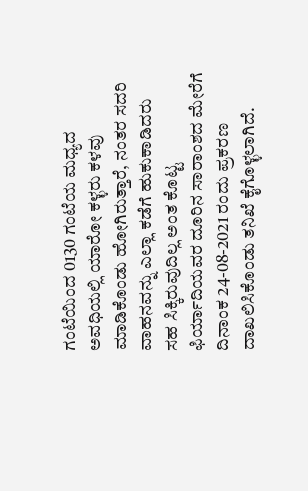ಗಂಟೆಯಿಂದ 0130 ಗಂಟೆಯ ಮಧ್ಯದ ಅವಧಿಯಲ್ಲಿ ಯಾರೋ ಕಳ್ಳರು ಕಳವು ಮಾಡಿಕೊಂಡು ಹೋಗಿರುತ್ತಾರೆ, ನಂತರ ಸದರಿ ವಾಹನವನ್ನು ಎಲ್ಲಾ ಕಡೆಗೆ ಹುಕುಕಾಡಿದರು ಸಹ ಸಿಕ್ಕಿರುವುದಿಲ್ಲ ಅಂತ ಕೊಟ್ಟ ಫಿರ್ಯಾದಿಯವರ ದೂರಿನ ಸಾರಾಂಶದ ಮೇರೆಗೆ ದಿನಾಂಕ 24-08-2021 ರಂದು ಪ್ರಕರಣ ದಾಖಲಿಸಿಕೊಂಡು ತನಿಖೆ ಕೈಗೊಳ್ಳಲಾಗಿದೆ.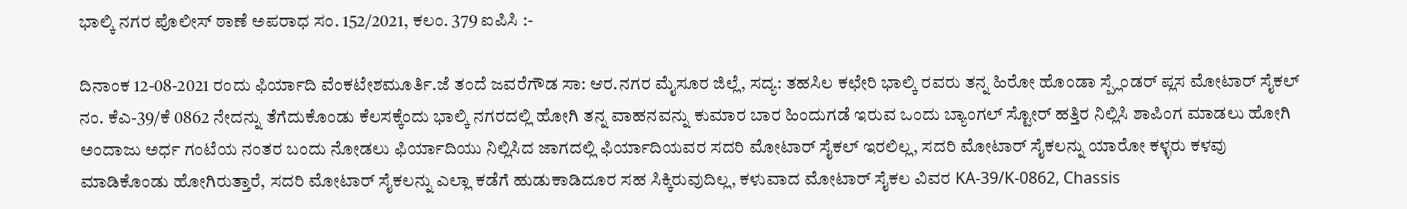ಭಾಲ್ಕಿ ನಗರ ಪೊಲೀಸ್ ಠಾಣೆ ಅಪರಾಧ ಸಂ. 152/2021, ಕಲಂ. 379 ಐಪಿಸಿ :-

ದಿನಾಂಕ 12-08-2021 ರಂದು ಫಿರ್ಯಾದಿ ವೆಂಕಟೇಶಮೂರ್ತಿ.ಜೆ ತಂದೆ ಜವರೆಗೌಡ ಸಾ: ಆರ.ನಗರ ಮೈಸೂರ ಜಿಲ್ಲೆ, ಸದ್ಯ: ತಹಸಿಲ ಕಛೇರಿ ಭಾಲ್ಕಿ ರವರು ತನ್ನ ಹಿರೋ ಹೊಂಡಾ ಸ್ಪ್ಲೆಂಡರ್ ಪ್ಲಸ ಮೋಟಾರ್ ಸೈಕಲ್ ನಂ. ಕೆಎ-39/ಕೆ 0862 ನೇದನ್ನು ತೆಗೆದುಕೊಂಡು ಕೆಲಸಕ್ಕೆಂದು ಭಾಲ್ಕಿ ನಗರದಲ್ಲಿ ಹೋಗಿ ತನ್ನ ವಾಹನವನ್ನು ಕುಮಾರ ಬಾರ ಹಿಂದುಗಡೆ ಇರುವ ಒಂದು ಬ್ಯಾಂಗಲ್ ಸ್ಟೋರ್ ಹತ್ತಿರ ನಿಲ್ಲಿಸಿ ಶಾಪಿಂಗ ಮಾಡಲು ಹೋಗಿ ಅಂದಾಜು ಅರ್ಧ ಗಂಟೆಯ ನಂತರ ಬಂದು ನೋಡಲು ಫಿರ್ಯಾದಿಯು ನಿಲ್ಲಿಸಿದ ಜಾಗದಲ್ಲಿ ಫಿರ್ಯಾದಿಯವರ ಸದರಿ ಮೋಟಾರ್ ಸೈಕಲ್ ಇರಲಿಲ್ಲ, ಸದರಿ ಮೋಟಾರ್ ಸೈಕಲನ್ನು ಯಾರೋ ಕಳ್ಳರು ಕಳವು ಮಾಡಿಕೊಂಡು ಹೋಗಿರುತ್ತಾರೆ, ಸದರಿ ಮೋಟಾರ್ ಸೈಕಲನ್ನು ಎಲ್ಲಾ ಕಡೆಗೆ ಹುಡುಕಾಡಿದೂರ ಸಹ ಸಿಕ್ಕಿರುವುದಿಲ್ಲ, ಕಳುವಾದ ಮೋಟಾರ್ ಸೈಕಲ ವಿವರ KA-39/K-0862, Chassis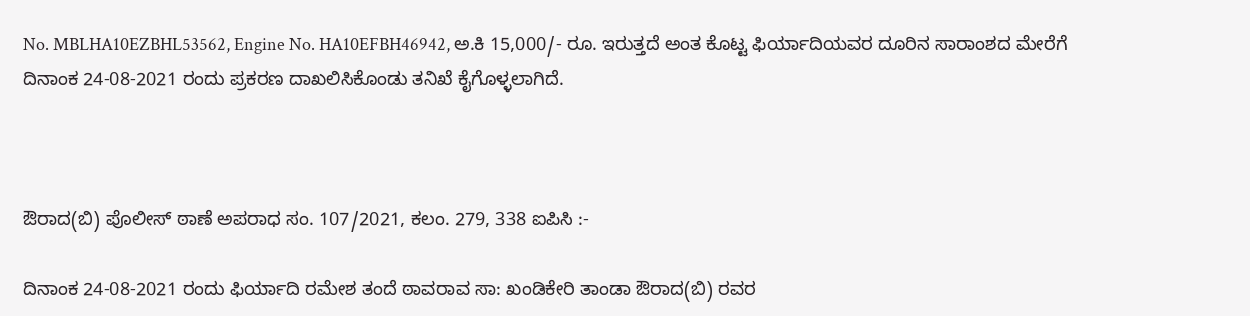No. MBLHA10EZBHL53562, Engine No. HA10EFBH46942, ಅ.ಕಿ 15,000/- ರೂ. ಇರುತ್ತದೆ ಅಂತ ಕೊಟ್ಟ ಫಿರ್ಯಾದಿಯವರ ದೂರಿನ ಸಾರಾಂಶದ ಮೇರೆಗೆ ದಿನಾಂಕ 24-08-2021 ರಂದು ಪ್ರಕರಣ ದಾಖಲಿಸಿಕೊಂಡು ತನಿಖೆ ಕೈಗೊಳ್ಳಲಾಗಿದೆ.



ಔರಾದ(ಬಿ) ಪೊಲೀಸ್ ಠಾಣೆ ಅಪರಾಧ ಸಂ. 107/2021, ಕಲಂ. 279, 338 ಐಪಿಸಿ :-

ದಿನಾಂಕ 24-08-2021 ರಂದು ಫಿರ್ಯಾದಿ ರಮೇಶ ತಂದೆ ಠಾವರಾವ ಸಾ: ಖಂಡಿಕೇರಿ ತಾಂಡಾ ಔರಾದ(ಬಿ) ರವರ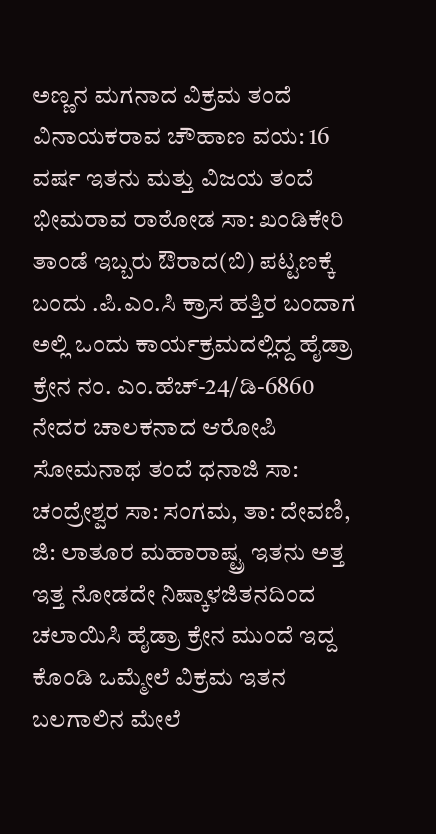ಅಣ್ಣನ ಮಗನಾದ ವಿಕ್ರಮ ತಂದೆ ವಿನಾಯಕರಾವ ಚೌಹಾಣ ವಯ: 16 ವರ್ಷ ಇತನು ಮತ್ತು ವಿಜಯ ತಂದೆ ಭೀಮರಾವ ರಾಠೋಡ ಸಾ: ಖಂಡಿಕೇರಿ ತಾಂಡೆ ಇಬ್ಬರು ಔರಾದ(ಬಿ) ಪಟ್ಟಣಕ್ಕೆ ಬಂದು .ಪಿ.ಎಂ.ಸಿ ಕ್ರಾಸ ಹತ್ತಿರ ಬಂದಾಗ ಅಲ್ಲಿ ಒಂದು ಕಾರ್ಯಕ್ರಮದಲ್ಲಿದ್ದ ಹೈಡ್ರಾ ಕ್ರೇನ ನಂ. ಎಂ.ಹೆಚ್-24/ಡಿ-6860 ನೇದರ ಚಾಲಕನಾದ ಆರೋಪಿ ಸೋಮನಾಥ ತಂದೆ ಧನಾಜಿ ಸಾ: ಚಂದ್ರೇಶ್ವರ ಸಾ: ಸಂಗಮ, ತಾ: ದೇವಣಿ, ಜಿ: ಲಾತೂರ ಮಹಾರಾಷ್ಟ್ರ ಇತನು ಅತ್ತ ಇತ್ತ ನೋಡದೇ ನಿಷ್ಕಾಳಜಿತನದಿಂದ ಚಲಾಯಿಸಿ ಹೈಡ್ರಾ ಕ್ರೇನ ಮುಂದೆ ಇದ್ದ ಕೊಂಡಿ ಒಮ್ಮೇಲೆ ವಿಕ್ರಮ ಇತನ ಬಲಗಾಲಿನ ಮೇಲೆ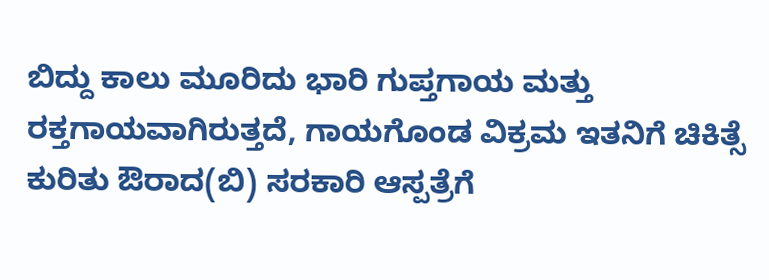ಬಿದ್ದು ಕಾಲು ಮೂರಿದು ಭಾರಿ ಗುಪ್ತಗಾಯ ಮತ್ತು ರಕ್ತಗಾಯವಾಗಿರುತ್ತದೆ, ಗಾಯಗೊಂಡ ವಿಕ್ರಮ ಇತನಿಗೆ ಚಿಕಿತ್ಸೆ ಕುರಿತು ಔರಾದ(ಬಿ) ಸರಕಾರಿ ಆಸ್ಪತ್ರೆಗೆ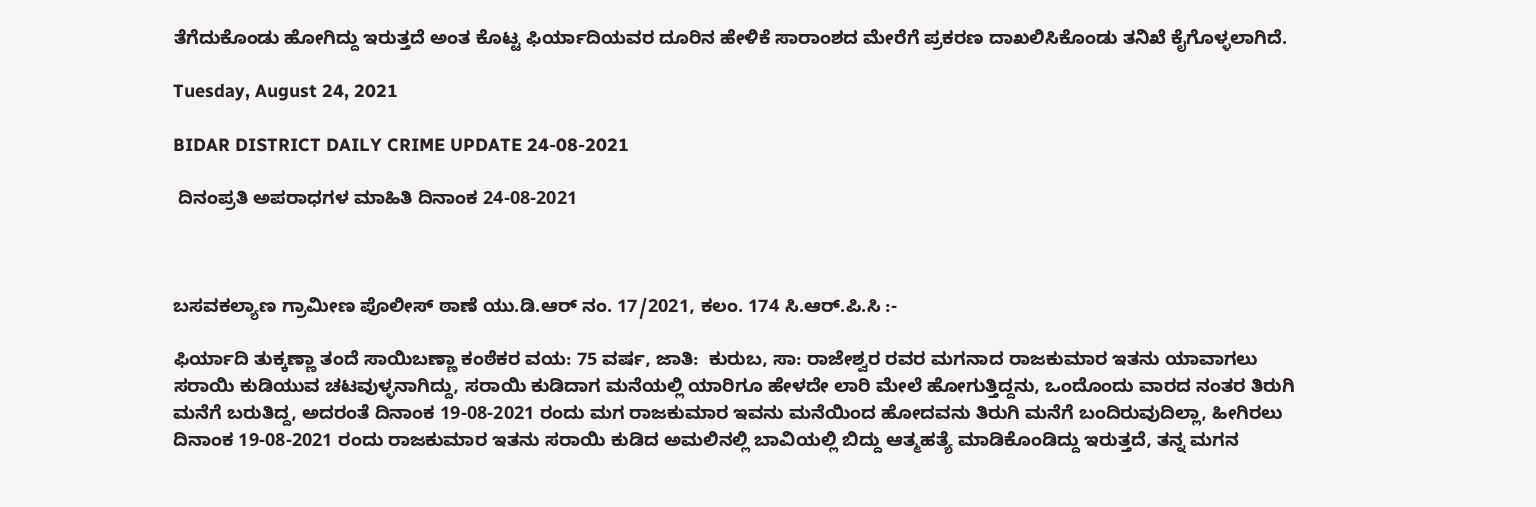ತೆಗೆದುಕೊಂಡು ಹೋಗಿದ್ದು ಇರುತ್ತದೆ ಅಂತ ಕೊಟ್ಟ ಫಿರ್ಯಾದಿಯವರ ದೂರಿನ ಹೇಳಿಕೆ ಸಾರಾಂಶದ ಮೇರೆಗೆ ಪ್ರಕರಣ ದಾಖಲಿಸಿಕೊಂಡು ತನಿಖೆ ಕೈಗೊಳ್ಳಲಾಗಿದೆ.

Tuesday, August 24, 2021

BIDAR DISTRICT DAILY CRIME UPDATE 24-08-2021

 ದಿನಂಪ್ರತಿ ಅಪರಾಧಗಳ ಮಾಹಿತಿ ದಿನಾಂಕ 24-08-2021



ಬಸವಕಲ್ಯಾಣ ಗ್ರಾಮೀಣ ಪೊಲೀಸ್ ಠಾಣೆ ಯು.ಡಿ.ಆರ್ ನಂ. 17/2021, ಕಲಂ. 174 ಸಿ.ಆರ್.ಪಿ.ಸಿ :-

ಫಿರ್ಯಾದಿ ತುಕ್ಕಣ್ಣಾ ತಂದೆ ಸಾಯಿಬಣ್ಣಾ ಕಂಠೆಕರ ವಯ: 75 ವರ್ಷ, ಜಾತಿ:  ಕುರುಬ, ಸಾ: ರಾಜೇಶ್ವರ ರವರ ಮಗನಾದ ರಾಜಕುಮಾರ ಇತನು ಯಾವಾಗಲು ಸರಾಯಿ ಕುಡಿಯುವ ಚಟವುಳ್ಳನಾಗಿದ್ದು, ಸರಾಯಿ ಕುಡಿದಾಗ ಮನೆಯಲ್ಲಿ ಯಾರಿಗೂ ಹೇಳದೇ ಲಾರಿ ಮೇಲೆ ಹೋಗುತ್ತಿದ್ದನು, ಒಂದೊಂದು ವಾರದ ನಂತರ ತಿರುಗಿ ಮನೆಗೆ ಬರುತಿದ್ದ, ಅದರಂತೆ ದಿನಾಂಕ 19-08-2021 ರಂದು ಮಗ ರಾಜಕುಮಾರ ಇವನು ಮನೆಯಿಂದ ಹೋದವನು ತಿರುಗಿ ಮನೆಗೆ ಬಂದಿರುವುದಿಲ್ಲಾ, ಹೀಗಿರಲು ದಿನಾಂಕ 19-08-2021 ರಂದು ರಾಜಕುಮಾರ ಇತನು ಸರಾಯಿ ಕುಡಿದ ಅಮಲಿನಲ್ಲಿ ಬಾವಿಯಲ್ಲಿ ಬಿದ್ದು ಆತ್ಮಹತ್ಯೆ ಮಾಡಿಕೊಂಡಿದ್ದು ಇರುತ್ತದೆ, ತನ್ನ ಮಗನ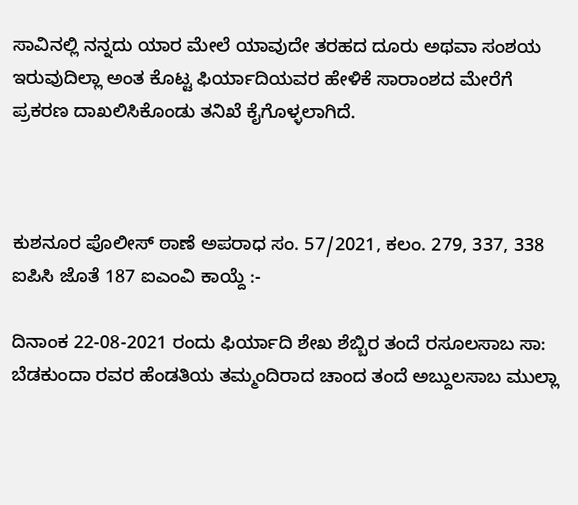ಸಾವಿನಲ್ಲಿ ನನ್ನದು ಯಾರ ಮೇಲೆ ಯಾವುದೇ ತರಹದ ದೂರು ಅಥವಾ ಸಂಶಯ ಇರುವುದಿಲ್ಲಾ ಅಂತ ಕೊಟ್ಟ ಫಿರ್ಯಾದಿಯವರ ಹೇಳಿಕೆ ಸಾರಾಂಶದ ಮೇರೆಗೆ ಪ್ರಕರಣ ದಾಖಲಿಸಿಕೊಂಡು ತನಿಖೆ ಕೈಗೊಳ್ಳಲಾಗಿದೆ.



ಕುಶನೂರ ಪೊಲೀಸ್ ಠಾಣೆ ಅಪರಾಧ ಸಂ. 57/2021, ಕಲಂ. 279, 337, 338 ಐಪಿಸಿ ಜೊತೆ 187 ಐಎಂವಿ ಕಾಯ್ದೆ :-

ದಿನಾಂಕ 22-08-2021 ರಂದು ಫಿರ್ಯಾದಿ ಶೇಖ ಶೆಬ್ಬಿರ ತಂದೆ ರಸೂಲಸಾಬ ಸಾ: ಬೆಡಕುಂದಾ ರವರ ಹೆಂಡತಿಯ ತಮ್ಮಂದಿರಾದ ಚಾಂದ ತಂದೆ ಅಬ್ದುಲಸಾಬ ಮುಲ್ಲಾ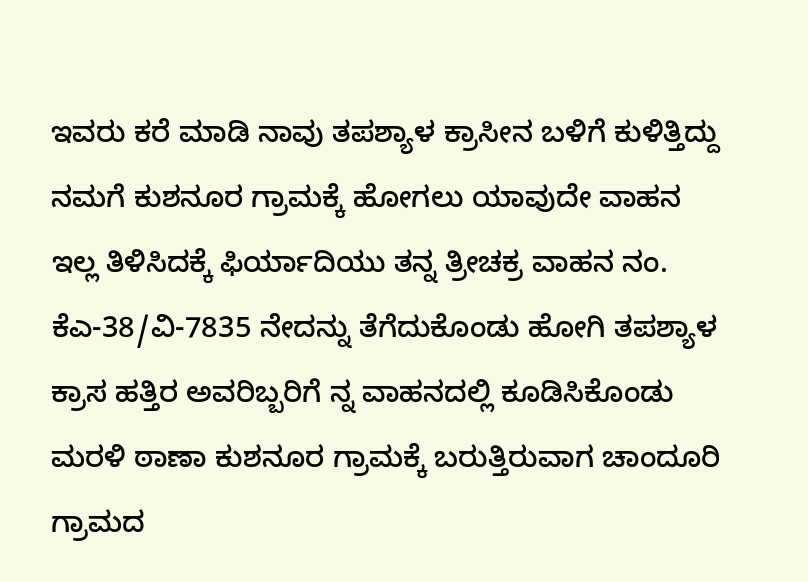ಇವರು ಕರೆ ಮಾಡಿ ನಾವು ತಪಶ್ಯಾಳ ಕ್ರಾಸೀನ ಬಳಿಗೆ ಕುಳಿತ್ತಿದ್ದು ನಮಗೆ ಕುಶನೂರ ಗ್ರಾಮಕ್ಕೆ ಹೋಗಲು ಯಾವುದೇ ವಾಹನ ಇಲ್ಲ ತಿಳಿಸಿದಕ್ಕೆ ಫಿರ್ಯಾದಿಯು ತನ್ನ ತ್ರೀಚಕ್ರ ವಾಹನ ನಂ. ಕೆಎ-38/ವಿ-7835 ನೇದನ್ನು ತೆಗೆದುಕೊಂಡು ಹೋಗಿ ತಪಶ್ಯಾಳ ಕ್ರಾಸ ಹತ್ತಿರ ಅವರಿಬ್ಬರಿಗೆ ನ್ನ ವಾಹನದಲ್ಲಿ ಕೂಡಿಸಿಕೊಂಡು ಮರಳಿ ಠಾಣಾ ಕುಶನೂರ ಗ್ರಾಮಕ್ಕೆ ಬರುತ್ತಿರುವಾಗ ಚಾಂದೂರಿ ಗ್ರಾಮದ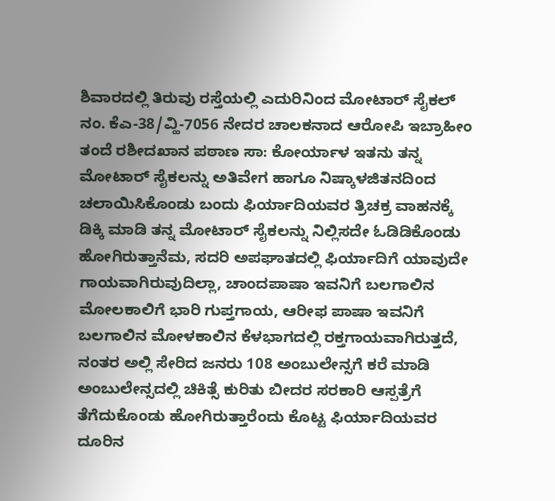ಶಿವಾರದಲ್ಲಿ ತಿರುವು ರಸ್ತೆಯಲ್ಲಿ ಎದುರಿನಿಂದ ಮೋಟಾರ್ ಸೈಕಲ್ ನಂ. ಕೆಎ-38/ವ್ಹಿ-7056 ನೇದರ ಚಾಲಕನಾದ ಆರೋಪಿ ಇಬ್ರಾಹೀಂ ತಂದೆ ರಶೀದಖಾನ ಪಠಾಣ ಸಾ: ಕೋರ್ಯಾಳ ಇತನು ತನ್ನ ಮೋಟಾರ್ ಸೈಕಲನ್ನು ಅತಿವೇಗ ಹಾಗೂ ನಿಷ್ಕಾಳಜಿತನದಿಂದ ಚಲಾಯಿಸಿಕೊಂಡು ಬಂದು ಫಿರ್ಯಾದಿಯವರ ತ್ರಿಚಕ್ರ ವಾಹನಕ್ಕೆ ಡಿಕ್ಕಿ ಮಾಡಿ ತನ್ನ ಮೋಟಾರ್ ಸೈಕಲನ್ನು ನಿಲ್ಲಿಸದೇ ಓಡಿಡಿಕೊಂಡು ಹೋಗಿರುತ್ತಾನೆಮ, ಸದರಿ ಅಪಘಾತದಲ್ಲಿ ಫಿರ್ಯಾದಿಗೆ ಯಾವುದೇ ಗಾಯವಾಗಿರುವುದಿಲ್ಲಾ, ಚಾಂದಪಾಷಾ ಇವನಿಗೆ ಬಲಗಾಲಿನ ಮೋಲಕಾಲಿಗೆ ಭಾರಿ ಗುಪ್ತಗಾಯ, ಆರೀಫ ಪಾಷಾ ಇವನಿಗೆ ಬಲಗಾಲಿನ ಮೋಳಕಾಲಿನ ಕೆಳಭಾಗದಲ್ಲಿ ರಕ್ತಗಾಯವಾಗಿರುತ್ತದೆ, ನಂತರ ಅಲ್ಲಿ ಸೇರಿದ ಜನರು 108 ಅಂಬುಲೇನ್ಸಗೆ ಕರೆ ಮಾಡಿ ಅಂಬುಲೇನ್ಸದಲ್ಲಿ ಚಿಕಿತ್ಸೆ ಕುರಿತು ಬೀದರ ಸರಕಾರಿ ಆಸ್ಪತ್ರೆಗೆ ತೆಗೆದುಕೊಂಡು ಹೋಗಿರುತ್ತಾರೆಂದು ಕೊಟ್ಟ ಫಿರ್ಯಾದಿಯವರ ದೂರಿನ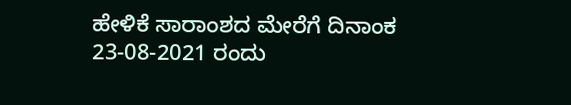ಹೇಳಿಕೆ ಸಾರಾಂಶದ ಮೇರೆಗೆ ದಿನಾಂಕ 23-08-2021 ರಂದು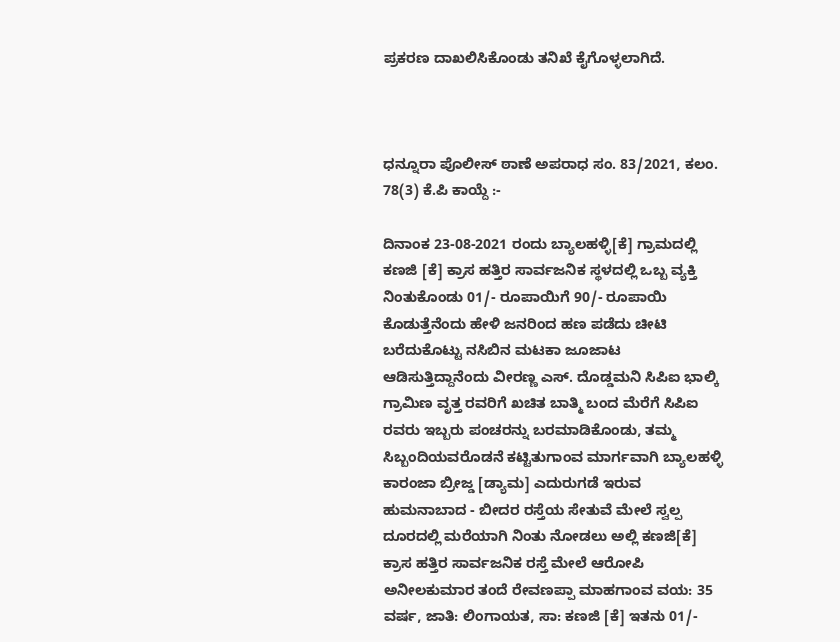ಪ್ರಕರಣ ದಾಖಲಿಸಿಕೊಂಡು ತನಿಖೆ ಕೈಗೊಳ್ಳಲಾಗಿದೆ.



ಧನ್ನೂರಾ ಪೊಲೀಸ್ ಠಾಣೆ ಅಪರಾಧ ಸಂ. 83/2021, ಕಲಂ. 78(3) ಕೆ.ಪಿ ಕಾಯ್ದೆ :-

ದಿನಾಂಕ 23-08-2021 ರಂದು ಬ್ಯಾಲಹಳ್ಳಿ[ಕೆ] ಗ್ರಾಮದಲ್ಲಿ ಕಣಜಿ [ಕೆ] ಕ್ರಾಸ ಹತ್ತಿರ ಸಾರ್ವಜನಿಕ ಸ್ಥಳದಲ್ಲಿ ಒಬ್ಬ ವ್ಯಕ್ತಿ ನಿಂತುಕೊಂಡು 01/- ರೂಪಾಯಿಗೆ 90/- ರೂಪಾಯಿ ಕೊಡುತ್ತೆನೆಂದು ಹೇಳಿ ಜನರಿಂದ ಹಣ ಪಡೆದು ಚೀಟಿ ಬರೆದುಕೊಟ್ಟು ನಸಿಬಿನ ಮಟಕಾ ಜೂಜಾಟ ಆಡಿಸುತ್ತಿದ್ದಾನೆಂದು ವೀರಣ್ಣ ಎಸ್. ದೊಡ್ಡಮನಿ ಸಿಪಿಐ ಭಾಲ್ಕಿ ಗ್ರಾಮಿಣ ವೃತ್ತ ರವರಿಗೆ ಖಚಿತ ಬಾತ್ಮಿ ಬಂದ ಮೆರೆಗೆ ಸಿಪಿಐ ರವರು ಇಬ್ಬರು ಪಂಚರನ್ನು ಬರಮಾಡಿಕೊಂಡು, ತಮ್ಮ ಸಿಬ್ಬಂದಿಯವರೊಡನೆ ಕಟ್ಟಿತುಗಾಂವ ಮಾರ್ಗವಾಗಿ ಬ್ಯಾಲಹಳ್ಳಿ ಕಾರಂಜಾ ಬ್ರೀಜ್ಡ [ಡ್ಯಾಮ] ಎದುರುಗಡೆ ಇರುವ ಹುಮನಾಬಾದ - ಬೀದರ ರಸ್ತೆಯ ಸೇತುವೆ ಮೇಲೆ ಸ್ವಲ್ಪ ದೂರದಲ್ಲಿ ಮರೆಯಾಗಿ ನಿಂತು ನೋಡಲು ಅಲ್ಲಿ ಕಣಜಿ[ಕೆ] ಕ್ರಾಸ ಹತ್ತಿರ ಸಾರ್ವಜನಿಕ ರಸ್ತೆ ಮೇಲೆ ಆರೋಪಿ ಅನೀಲಕುಮಾರ ತಂದೆ ರೇವಣಪ್ಪಾ ಮಾಹಗಾಂವ ವಯ: 35 ವರ್ಷ, ಜಾತಿ: ಲಿಂಗಾಯತ, ಸಾ: ಕಣಜಿ [ಕೆ] ಇತನು 01/-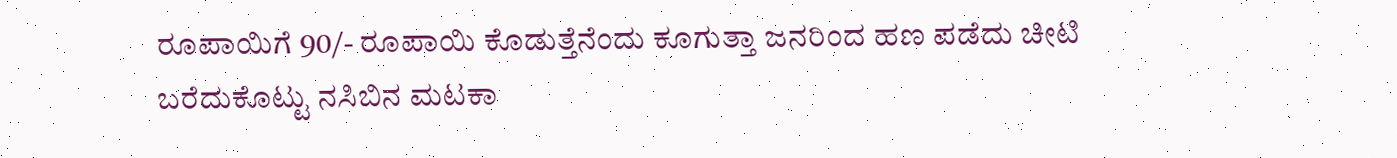ರೂಪಾಯಿಗೆ 90/- ರೂಪಾಯಿ ಕೊಡುತ್ತೆನೆಂದು ಕೂಗುತ್ತಾ ಜನರಿಂದ ಹಣ ಪಡೆದು ಚೀಟಿ ಬರೆದುಕೊಟ್ಟು ನಸಿಬಿನ ಮಟಕಾ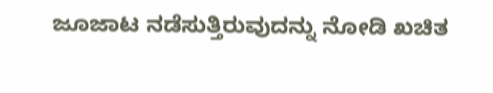ಜೂಜಾಟ ನಡೆಸುತ್ತಿರುವುದನ್ನು ನೋಡಿ ಖಚಿತ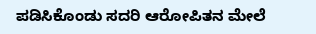ಪಡಿಸಿಕೊಂಡು ಸದರಿ ಆರೋಪಿತನ ಮೇಲೆ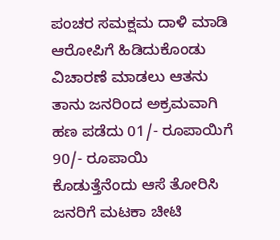ಪಂಚರ ಸಮಕ್ಷಮ ದಾಳಿ ಮಾಡಿ ಆರೋಪಿಗೆ ಹಿಡಿದುಕೊಂಡು ವಿಚಾರಣೆ ಮಾಡಲು ಆತನು ತಾನು ಜನರಿಂದ ಅಕ್ರಮವಾಗಿ ಹಣ ಪಡೆದು 01/- ರೂಪಾಯಿಗೆ 90/- ರೂಪಾಯಿ ಕೊಡುತ್ತೆನೆಂದು ಆಸೆ ತೋರಿಸಿ ಜನರಿಗೆ ಮಟಕಾ ಚೀಟಿ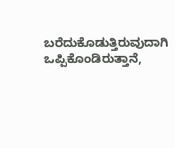ಬರೆದುಕೊಡುತ್ತಿರುವುದಾಗಿ ಒಪ್ಪಿಕೊಂಡಿರುತ್ತಾನೆ,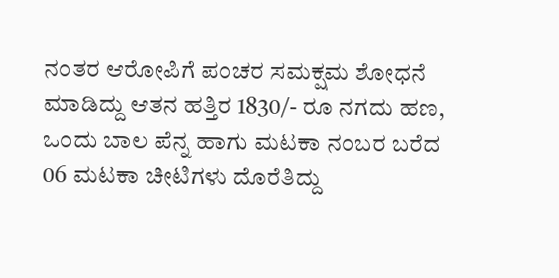ನಂತರ ಆರೋಪಿಗೆ ಪಂಚರ ಸಮಕ್ಷಮ ಶೋಧನೆ ಮಾಡಿದ್ದು ಆತನ ಹತ್ತಿರ 1830/- ರೂ ನಗದು ಹಣ, ಒಂದು ಬಾಲ ಪೆನ್ನ ಹಾಗು ಮಟಕಾ ನಂಬರ ಬರೆದ 06 ಮಟಕಾ ಚೀಟಿಗಳು ದೊರೆತಿದ್ದು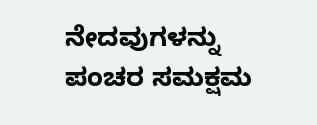ನೇದವುಗಳನ್ನು ಪಂಚರ ಸಮಕ್ಷಮ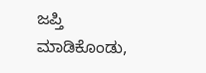ಜಪ್ತಿ ಮಾಡಿಕೊಂಡು,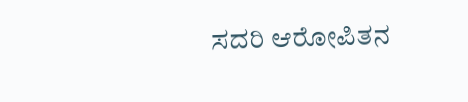ಸದರಿ ಆರೋಪಿತನ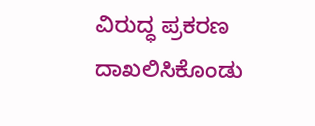ವಿರುದ್ಧ ಪ್ರಕರಣ ದಾಖಲಿಸಿಕೊಂಡು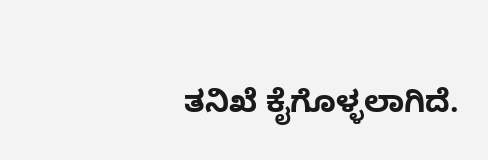ತನಿಖೆ ಕೈಗೊಳ್ಳಲಾಗಿದೆ.